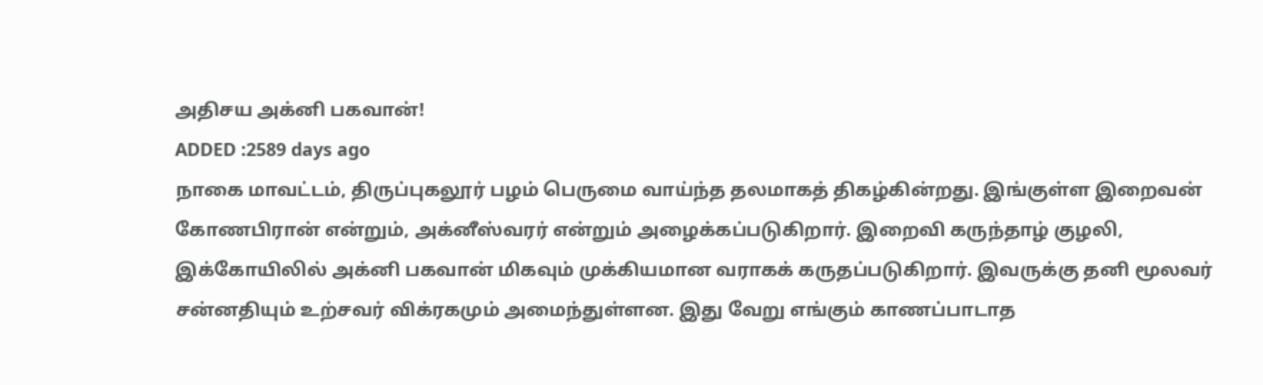அதிசய அக்னி பகவான்!
ADDED :2589 days ago
நாகை மாவட்டம், திருப்புகலூர் பழம் பெருமை வாய்ந்த தலமாகத் திகழ்கின்றது. இங்குள்ள இறைவன் கோணபிரான் என்றும், அக்னீஸ்வரர் என்றும் அழைக்கப்படுகிறார். இறைவி கருந்தாழ் குழலி, இக்கோயிலில் அக்னி பகவான் மிகவும் முக்கியமான வராகக் கருதப்படுகிறார். இவருக்கு தனி மூலவர் சன்னதியும் உற்சவர் விக்ரகமும் அமைந்துள்ளன. இது வேறு எங்கும் காணப்பாடாத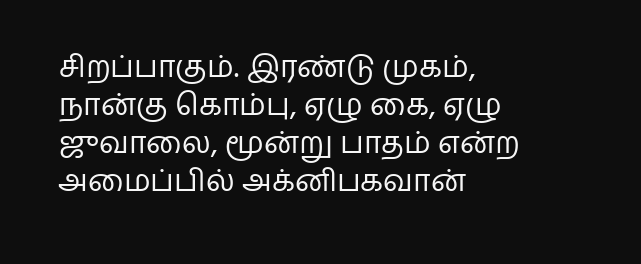சிறப்பாகும். இரண்டு முகம், நான்கு கொம்பு, ஏழு கை, ஏழு ஜுவாலை, மூன்று பாதம் என்ற அமைப்பில் அக்னிபகவான்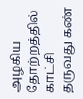அழகிய தோற்றத்தில் காட்சி தருவது கண்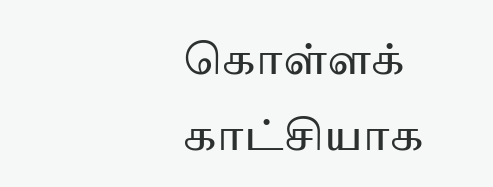கொள்ளக் காட்சியாக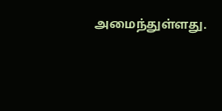அமைந்துள்ளது.